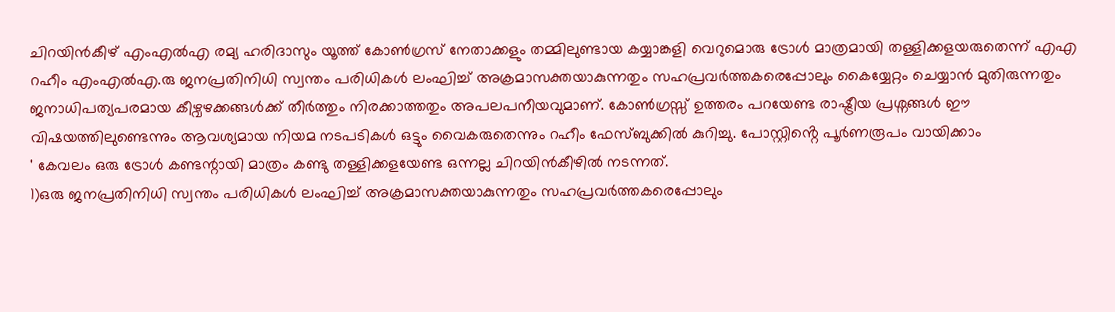ചിറയിൻകീഴ് എംഎൽഎ രമ്യ ഹരിദാസും യൂത്ത് കോൺഗ്രസ് നേതാക്കളും തമ്മിലുണ്ടായ കയ്യാങ്കളി വെറുമൊരു ട്രോൾ മാത്രമായി തള്ളിക്കളയരുതെന്ന് എഎ റഹീം എംഎൽഎ.രു ജനപ്രതിനിധി സ്വന്തം പരിധികൾ ലംഘിച്ച് അക്രമാസക്തയാകുന്നതും സഹപ്രവർത്തകരെപ്പോലും കൈയ്യേറ്റം ചെയ്യാൻ മുതിരുന്നതും ജനാധിപത്യപരമായ കീഴ്വഴക്കങ്ങൾക്ക് തീർത്തും നിരക്കാത്തതും അപലപനീയവുമാണ്. കോൺഗ്രസ്സ് ഉത്തരം പറയേണ്ട രാഷ്ട്രീയ പ്രശ്നങ്ങൾ ഈ വിഷയത്തിലുണ്ടെന്നും ആവശ്യമായ നിയമ നടപടികൾ ഒട്ടും വൈകരുതെന്നും റഹീം ഫേസ്ബുക്കിൽ കുറിച്ചു. പോസ്റ്റിൻ്റെ പൂർണരൂപം വായിക്കാം
' കേവലം ഒരു ട്രോൾ കണ്ടന്റായി മാത്രം കണ്ടു തള്ളിക്കളയേണ്ട ഒന്നല്ല ചിറയിൻകീഴിൽ നടന്നത്.
1)ഒരു ജനപ്രതിനിധി സ്വന്തം പരിധികൾ ലംഘിച്ച് അക്രമാസക്തയാകുന്നതും സഹപ്രവർത്തകരെപ്പോലും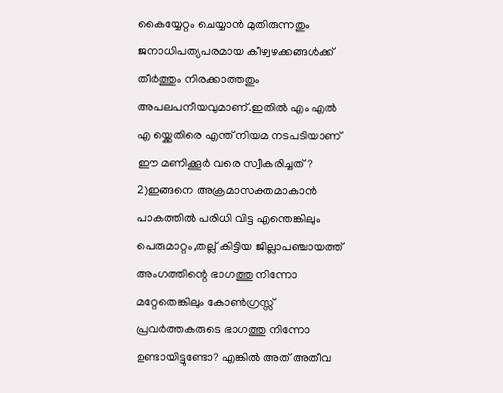കൈയ്യേറ്റം ചെയ്യാൻ മുതിരുന്നതും ജനാധിപത്യപരമായ കീഴ്വഴക്കങ്ങൾക്ക് തീർത്തും നിരക്കാത്തതും അപലപനീയവുമാണ്.ഇതിൽ എം എൽ എ യ്ക്കെതിരെ എന്ത് നിയമ നടപടിയാണ് ഈ മണിക്കൂർ വരെ സ്വീകരിച്ചത്?
2)ഇങ്ങനെ അക്രമാസക്തമാകാൻ പാകത്തിൽ പരിധി വിട്ട എന്തെങ്കിലും പെരുമാറ്റം,തല്ല് കിട്ടിയ ജില്ലാപഞ്ചായത്ത് അംഗത്തിന്റെ ഭാഗത്തു നിന്നോ മറ്റേതെങ്കിലും കോൺഗ്രസ്സ് പ്രവർത്തകരുടെ ഭാഗത്തു നിന്നോ ഉണ്ടായിട്ടുണ്ടോ? എങ്കിൽ അത് അതീവ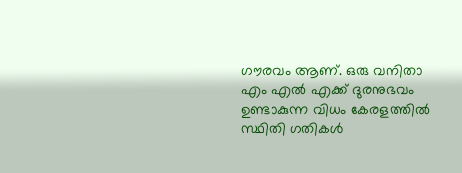ഗൗരവം ആണ്. ഒരു വനിതാ എം എൽ എക്ക് ദുരനുഭവം ഉണ്ടാകുന്ന വിധം കേരളത്തിൽ സ്ഥിതി ഗതികൾ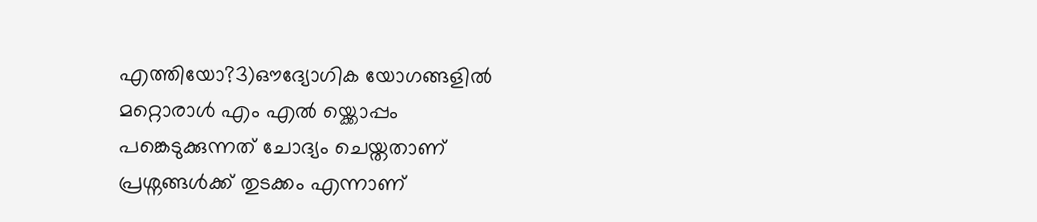എത്തിയോ?3)ഔദ്യോഗിക യോഗങ്ങളിൽ മറ്റൊരാൾ എം എൽ യ്ക്കൊപ്പം പങ്കെടുക്കുന്നത് ചോദ്യം ചെയ്തതാണ് പ്രശ്നങ്ങൾക്ക് തുടക്കം എന്നാണ്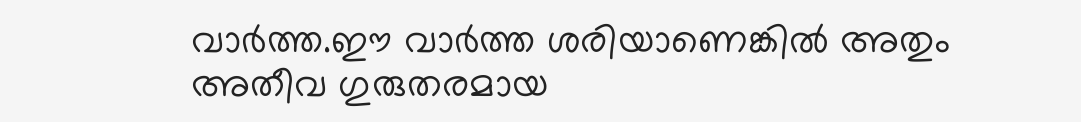വാർത്ത.ഈ വാർത്ത ശരിയാണെങ്കിൽ അതും അതീവ ഗുരുതരമായ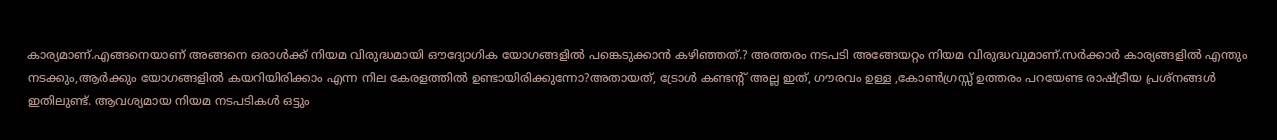കാര്യമാണ്.എങ്ങനെയാണ് അങ്ങനെ ഒരാൾക്ക് നിയമ വിരുദ്ധമായി ഔദ്യോഗിക യോഗങ്ങളിൽ പങ്കെടുക്കാൻ കഴിഞ്ഞത്.? അത്തരം നടപടി അങ്ങേയറ്റം നിയമ വിരുദ്ധവുമാണ്.സർക്കാർ കാര്യങ്ങളിൽ എന്തും നടക്കും,ആർക്കും യോഗങ്ങളിൽ കയറിയിരിക്കാം എന്ന നില കേരളത്തിൽ ഉണ്ടായിരിക്കുന്നോ?അതായത്, ട്രോൾ കണ്ടന്റ് അല്ല ഇത്, ഗൗരവം ഉള്ള ,കോൺഗ്രസ്സ് ഉത്തരം പറയേണ്ട രാഷ്ട്രീയ പ്രശ്നങ്ങൾ ഇതിലുണ്ട്. ആവശ്യമായ നിയമ നടപടികൾ ഒട്ടും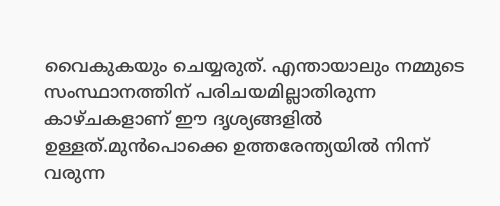വൈകുകയും ചെയ്യരുത്. എന്തായാലും നമ്മുടെ സംസ്ഥാനത്തിന് പരിചയമില്ലാതിരുന്ന കാഴ്ചകളാണ് ഈ ദൃശ്യങ്ങളിൽ ഉള്ളത്.മുൻപൊക്കെ ഉത്തരേന്ത്യയിൽ നിന്ന് വരുന്ന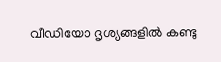വീഡിയോ ദൃശ്യങ്ങളിൽ കണ്ടു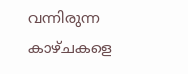വന്നിരുന്ന കാഴ്ചകളെ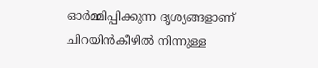ഓർമ്മിപ്പിക്കുന്ന ദൃശ്യങ്ങളാണ് ചിറയിൻകീഴിൽ നിന്നുള്ള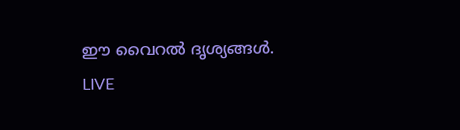ഈ വൈറൽ ദൃശ്യങ്ങൾ.
LIVE